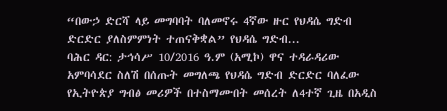“በውኃ ድርሻ ላይ መግባባት ባለመኖሩ 4ኛው ዙር የህዳሴ ግድብ ድርድር ያለስምምነት ተጠናቅቋል” የህዳሴ ግድብ...
ባሕር ዳር: ታኅሳሥ 10/2016 ዓ.ም (አሚኮ) ዋና ተዳራዳሪው አምባሳደር ስለሽ በሰጡት መግለጫ የህዳሴ ግድብ ድርድር ባለፈው የኢትዮጵያ ግብፅ መሪዎች በተስማሙበት መሰረት ለ4ተኛ ጊዜ በአዲስ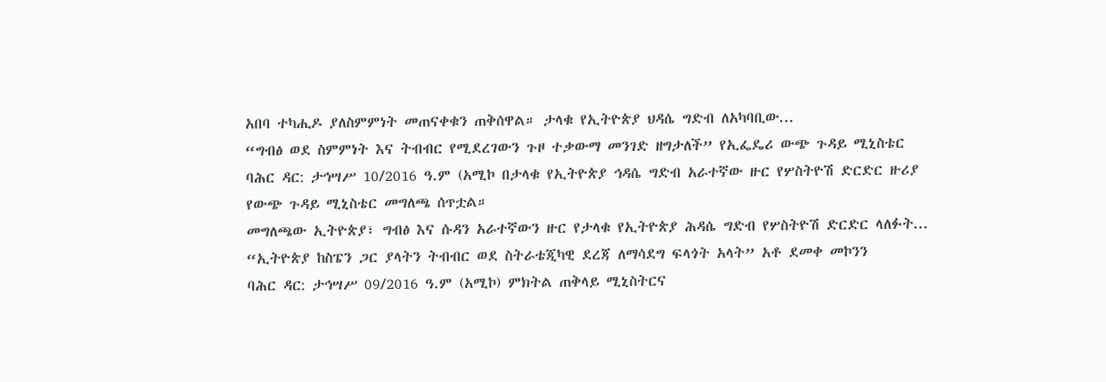አበባ ተካሒዶ ያለስምምነት መጠናቀቁን ጠቅሰዋል። ታላቁ የኢትዮጵያ ህዳሴ ግድብ ለአካባቢው...
“ግብፅ ወደ ስምምነት እና ትብብር የሚደረገውን ጉዞ ተቃውማ መንገድ ዘግታለች” የኢፌዴሪ ውጭ ጉዳይ ሚኒስቴር
ባሕር ዳር: ታኅሣሥ 10/2016 ዓ.ም (አሚኮ በታላቁ የኢትዮጵያ ኅዳሴ ግድብ አራተኛው ዙር የሦስትዮሽ ድርድር ዙሪያ የውጭ ጉዳይ ሚኒስቴር መግለጫ ሰጥቷል።
መግለጫው ኢትዮጵያ፣ ግብፅ እና ሱዳን አራተኛውን ዙር የታላቁ የኢትዮጵያ ሕዳሴ ግድብ የሦስትዮሽ ድርድር ላለፉት...
“ኢትዮጵያ ከስፔን ጋር ያላትን ትብብር ወደ ስትራቴጂካዊ ደረጃ ለማሳደግ ፍላጎት አላት” አቶ ደመቀ መኮንን
ባሕር ዳር: ታኅሣሥ 09/2016 ዓ.ም (አሚኮ) ምክትል ጠቅላይ ሚኒስትርና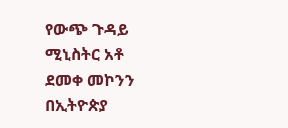የውጭ ጉዳይ ሚኒስትር አቶ ደመቀ መኮንን በኢትዮጵያ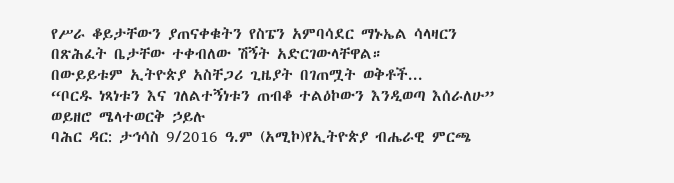የሥራ ቆይታቸውን ያጠናቀቁትን የስፔን አምባሳደር ማኑኤል ሳላዛርን በጽሕፈት ቤታቸው ተቀብለው ሽኝት አድርገውላቸዋል።
በውይይቱም ኢትዮጵያ አስቸጋሪ ጊዜያት በገጠሟት ወቅቶች...
“ቦርዱ ነጻነቱን እና ገለልተኝነቱን ጠብቆ ተልዕኮውን እንዲወጣ እሰራለሁ” ወይዘሮ ሜላተወርቅ ኃይሉ
ባሕር ዳር: ታኅሳስ 9/2016 ዓ.ም (አሚኮ)የኢትዮጵያ ብሔራዊ ምርጫ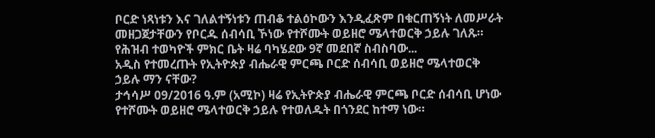ቦርድ ነጻነቱን እና ገለልተኝነቱን ጠብቆ ተልዕኮውን እንዲፈጽም በቁርጠኝነት ለመሥራት መዘጋጀታቸውን የቦርዱ ሰብሳቢ ኾነው የተሾሙት ወይዘሮ ሜላተወርቅ ኃይሉ ገለጹ።
የሕዝብ ተወካዮች ምክር ቤት ዛሬ ባካሄደው 9ኛ መደበኛ ስብስባው...
አዲስ የተመረጡት የኢትዮጵያ ብሔራዊ ምርጫ ቦርድ ሰብሳቢ ወይዘሮ ሜላተወርቅ ኃይሉ ማን ናቸው?
ታኅሳሥ 09/2016 ዓ.ም (አሚኮ) ዛሬ የኢትዮጵያ ብሔራዊ ምርጫ ቦርድ ሰብሳቢ ሆነው የተሾሙት ወይዘሮ ሜላተወርቅ ኃይሉ የተወለዱት በጎንደር ከተማ ነው።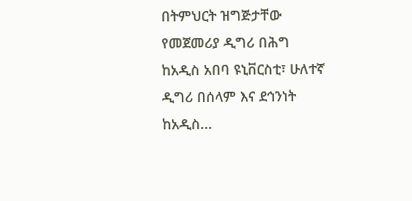በትምህርት ዝግጅታቸው የመጀመሪያ ዲግሪ በሕግ ከአዲስ አበባ ዩኒቨርስቲ፣ ሁለተኛ ዲግሪ በሰላም እና ደኅንነት ከአዲስ...